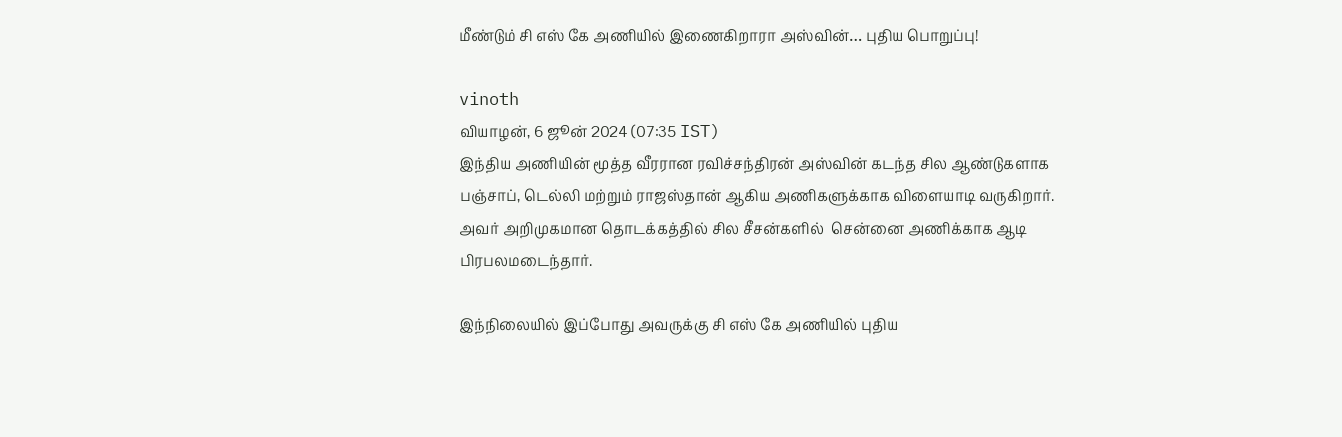மீண்டும் சி எஸ் கே அணியில் இணைகிறாரா அஸ்வின்… புதிய பொறுப்பு!

vinoth
வியாழன், 6 ஜூன் 2024 (07:35 IST)
இந்திய அணியின் மூத்த வீரரான ரவிச்சந்திரன் அஸ்வின் கடந்த சில ஆண்டுகளாக பஞ்சாப், டெல்லி மற்றும் ராஜஸ்தான் ஆகிய அணிகளுக்காக விளையாடி வருகிறார். அவர் அறிமுகமான தொடக்கத்தில் சில சீசன்களில்  சென்னை அணிக்காக ஆடி பிரபலமடைந்தார்.

இந்நிலையில் இப்போது அவருக்கு சி எஸ் கே அணியில் புதிய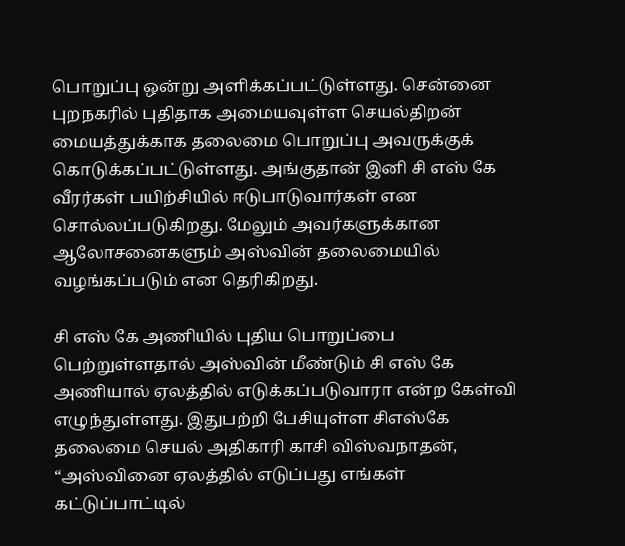பொறுப்பு ஒன்று அளிக்கப்பட்டுள்ளது. சென்னை புறநகரில் புதிதாக அமையவுள்ள செயல்திறன் மையத்துக்காக தலைமை பொறுப்பு அவருக்குக் கொடுக்கப்பட்டுள்ளது. அங்குதான் இனி சி எஸ் கே வீரர்கள் பயிற்சியில் ஈடுபாடுவார்கள் என சொல்லப்படுகிறது. மேலும் அவர்களுக்கான ஆலோசனைகளும் அஸ்வின் தலைமையில் வழங்கப்படும் என தெரிகிறது.

சி எஸ் கே அணியில் புதிய பொறுப்பை பெற்றுள்ளதால் அஸ்வின் மீண்டும் சி எஸ் கே அணியால் ஏலத்தில் எடுக்கப்படுவாரா என்ற கேள்வி எழுந்துள்ளது. இதுபற்றி பேசியுள்ள சிஎஸ்கே தலைமை செயல் அதிகாரி காசி விஸ்வநாதன், “அஸ்வினை ஏலத்தில் எடுப்பது எங்கள் கட்டுப்பாட்டில்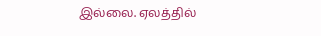இல்லை. ஏலத்தில்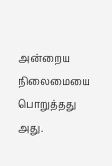அன்றைய நிலைமையை பொறுத்தது அது.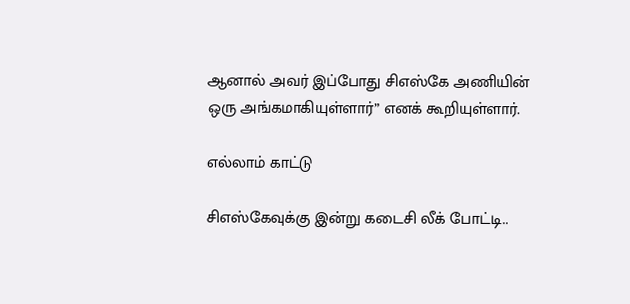ஆனால் அவர் இப்போது சிஎஸ்கே அணியின் ஒரு அங்கமாகியுள்ளார்” எனக் கூறியுள்ளார்.

எல்லாம் காட்டு

சிஎஸ்கேவுக்கு இன்று கடைசி லீக் போட்டி..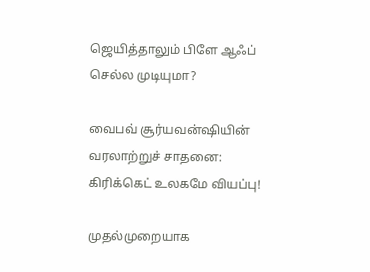ஜெயித்தாலும் பிளே ஆஃப் செல்ல முடியுமா?

வைபவ் சூர்யவன்ஷியின் வரலாற்றுச் சாதனை: கிரிக்கெட் உலகமே வியப்பு!

முதல்முறையாக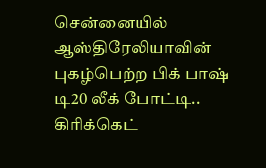சென்னையில் ஆஸ்திரேலியாவின் புகழ்பெற்ற பிக் பாஷ் டி20 லீக் போட்டி.. கிரிக்கெட்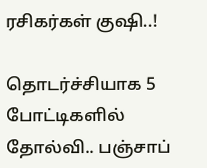ரசிகர்கள் குஷி..!

தொடர்ச்சியாக 5 போட்டிகளில் தோல்வி.. பஞ்சாப்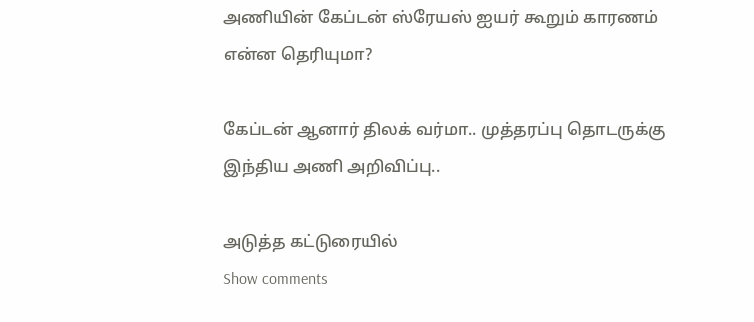அணியின் கேப்டன் ஸ்ரேயஸ் ஐயர் கூறும் காரணம் என்ன தெரியுமா?

கேப்டன் ஆனார் திலக் வர்மா.. முத்தரப்பு தொடருக்கு இந்திய அணி அறிவிப்பு..

அடுத்த கட்டுரையில்
Show comments